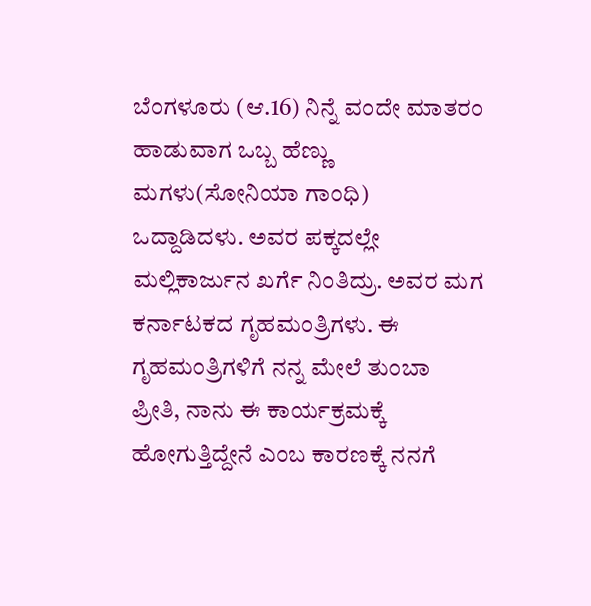ಬೆಂಗಳೂರು (ಆ.16) ನಿನ್ನೆ ವಂದೇ ಮಾತರಂ ಹಾಡುವಾಗ ಒಬ್ಬ ಹೆಣ್ಣು ಮಗಳು(ಸೋನಿಯಾ ಗಾಂಧಿ) ಒದ್ದಾಡಿದಳು. ಅವರ ಪಕ್ಕದಲ್ಲೇ ಮಲ್ಲಿಕಾರ್ಜುನ ಖರ್ಗೆ ನಿಂತಿದ್ರು. ಅವರ ಮಗ ಕರ್ನಾಟಕದ ಗೃಹಮಂತ್ರಿಗಳು. ಈ ಗೃಹಮಂತ್ರಿಗಳಿಗೆ ನನ್ನ ಮೇಲೆ ತುಂಬಾ ಪ್ರೀತಿ, ನಾನು ಈ ಕಾರ್ಯಕ್ರಮಕ್ಕೆ ಹೋಗುತ್ತಿದ್ದೇನೆ ಎಂಬ ಕಾರಣಕ್ಕೆ ನನಗೆ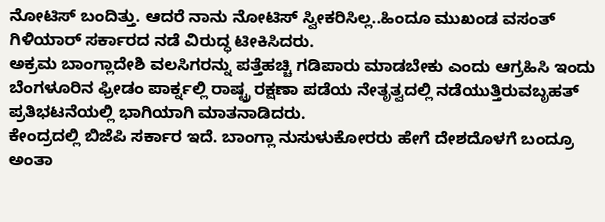ನೋಟಿಸ್ ಬಂದಿತ್ತು. ಆದರೆ ನಾನು ನೋಟಿಸ್ ಸ್ವೀಕರಿಸಿಲ್ಲ..ಹಿಂದೂ ಮುಖಂಡ ವಸಂತ್ ಗಿಳಿಯಾರ್ ಸರ್ಕಾರದ ನಡೆ ವಿರುದ್ಧ ಟೀಕಿಸಿದರು.
ಅಕ್ರಮ ಬಾಂಗ್ಲಾದೇಶಿ ವಲಸಿಗರನ್ನು ಪತ್ತೆಹಚ್ಚಿ ಗಡಿಪಾರು ಮಾಡಬೇಕು ಎಂದು ಆಗ್ರಹಿಸಿ ಇಂದು ಬೆಂಗಳೂರಿನ ಫ್ರೀಡಂ ಪಾರ್ಕ್ನಲ್ಲಿ ರಾಷ್ಟ್ರ ರಕ್ಷಣಾ ಪಡೆಯ ನೇತೃತ್ವದಲ್ಲಿ ನಡೆಯುತ್ತಿರುವಬೃಹತ್ ಪ್ರತಿಭಟನೆಯಲ್ಲಿ ಭಾಗಿಯಾಗಿ ಮಾತನಾಡಿದರು.
ಕೇಂದ್ರದಲ್ಲಿ ಬಿಜೆಪಿ ಸರ್ಕಾರ ಇದೆ. ಬಾಂಗ್ಲಾ ನುಸುಳುಕೋರರು ಹೇಗೆ ದೇಶದೊಳಗೆ ಬಂದ್ರೂ ಅಂತಾ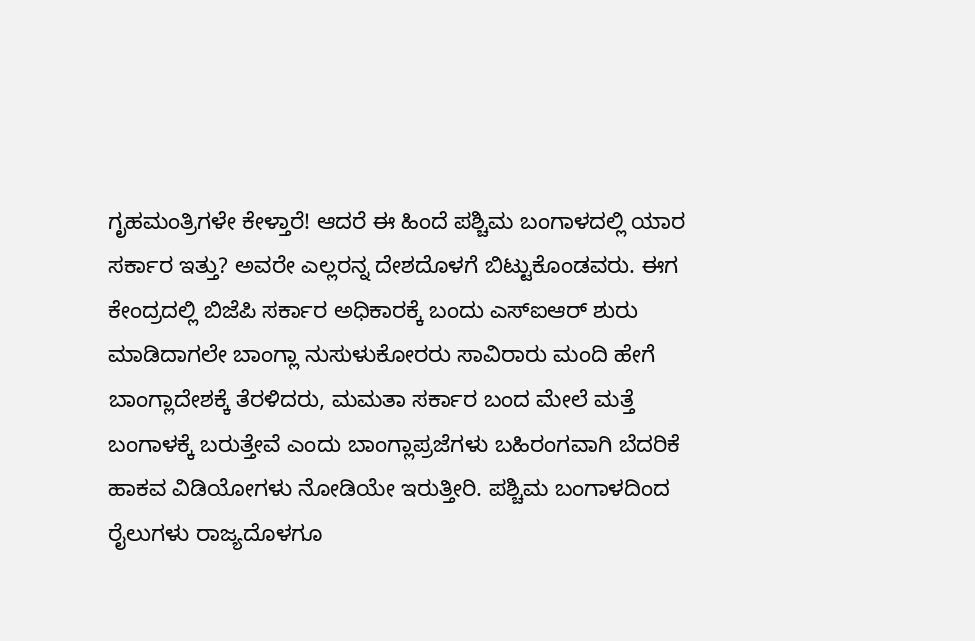ಗೃಹಮಂತ್ರಿಗಳೇ ಕೇಳ್ತಾರೆ! ಆದರೆ ಈ ಹಿಂದೆ ಪಶ್ಚಿಮ ಬಂಗಾಳದಲ್ಲಿ ಯಾರ ಸರ್ಕಾರ ಇತ್ತು? ಅವರೇ ಎಲ್ಲರನ್ನ ದೇಶದೊಳಗೆ ಬಿಟ್ಟುಕೊಂಡವರು. ಈಗ ಕೇಂದ್ರದಲ್ಲಿ ಬಿಜೆಪಿ ಸರ್ಕಾರ ಅಧಿಕಾರಕ್ಕೆ ಬಂದು ಎಸ್ಐಆರ್ ಶುರು ಮಾಡಿದಾಗಲೇ ಬಾಂಗ್ಲಾ ನುಸುಳುಕೋರರು ಸಾವಿರಾರು ಮಂದಿ ಹೇಗೆ ಬಾಂಗ್ಲಾದೇಶಕ್ಕೆ ತೆರಳಿದರು, ಮಮತಾ ಸರ್ಕಾರ ಬಂದ ಮೇಲೆ ಮತ್ತೆ ಬಂಗಾಳಕ್ಕೆ ಬರುತ್ತೇವೆ ಎಂದು ಬಾಂಗ್ಲಾಪ್ರಜೆಗಳು ಬಹಿರಂಗವಾಗಿ ಬೆದರಿಕೆ ಹಾಕವ ವಿಡಿಯೋಗಳು ನೋಡಿಯೇ ಇರುತ್ತೀರಿ. ಪಶ್ಚಿಮ ಬಂಗಾಳದಿಂದ ರೈಲುಗಳು ರಾಜ್ಯದೊಳಗೂ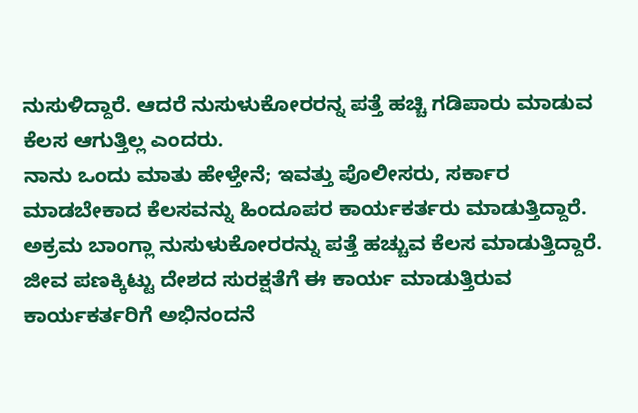ನುಸುಳಿದ್ದಾರೆ. ಆದರೆ ನುಸುಳುಕೋರರನ್ನ ಪತ್ತೆ ಹಚ್ಚಿ ಗಡಿಪಾರು ಮಾಡುವ ಕೆಲಸ ಆಗುತ್ತಿಲ್ಲ ಎಂದರು.
ನಾನು ಒಂದು ಮಾತು ಹೇಳ್ತೇನೆ; ಇವತ್ತು ಪೊಲೀಸರು, ಸರ್ಕಾರ ಮಾಡಬೇಕಾದ ಕೆಲಸವನ್ನು ಹಿಂದೂಪರ ಕಾರ್ಯಕರ್ತರು ಮಾಡುತ್ತಿದ್ದಾರೆ. ಅಕ್ರಮ ಬಾಂಗ್ಲಾ ನುಸುಳುಕೋರರನ್ನು ಪತ್ತೆ ಹಚ್ಚುವ ಕೆಲಸ ಮಾಡುತ್ತಿದ್ದಾರೆ. ಜೀವ ಪಣಕ್ಕಿಟ್ಟು ದೇಶದ ಸುರಕ್ಷತೆಗೆ ಈ ಕಾರ್ಯ ಮಾಡುತ್ತಿರುವ ಕಾರ್ಯಕರ್ತರಿಗೆ ಅಭಿನಂದನೆ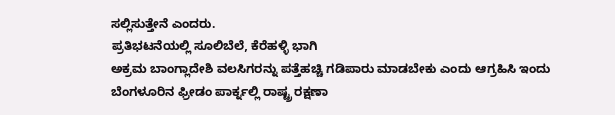ಸಲ್ಲಿಸುತ್ತೇನೆ ಎಂದರು.
ಪ್ರತಿಭಟನೆಯಲ್ಲಿ ಸೂಲಿಬೆಲೆ, ಕೆರೆಹಳ್ಳಿ ಭಾಗಿ
ಅಕ್ರಮ ಬಾಂಗ್ಲಾದೇಶಿ ವಲಸಿಗರನ್ನು ಪತ್ತೆಹಚ್ಚಿ ಗಡಿಪಾರು ಮಾಡಬೇಕು ಎಂದು ಆಗ್ರಹಿಸಿ ಇಂದು ಬೆಂಗಳೂರಿನ ಫ್ರೀಡಂ ಪಾರ್ಕ್ನಲ್ಲಿ ರಾಷ್ಟ್ರ ರಕ್ಷಣಾ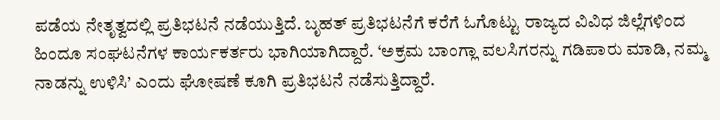ಪಡೆಯ ನೇತೃತ್ವದಲ್ಲಿ ಪ್ರತಿಭಟನೆ ನಡೆಯುತ್ತಿದೆ. ಬೃಹತ್ ಪ್ರತಿಭಟನೆಗೆ ಕರೆಗೆ ಓಗೊಟ್ಟು ರಾಜ್ಯದ ವಿವಿಧ ಜಿಲ್ಲೆಗಳಿಂದ ಹಿಂದೂ ಸಂಘಟನೆಗಳ ಕಾರ್ಯಕರ್ತರು ಭಾಗಿಯಾಗಿದ್ದಾರೆ. ‘ಅಕ್ರಮ ಬಾಂಗ್ಲಾ ವಲಸಿಗರನ್ನು ಗಡಿಪಾರು ಮಾಡಿ, ನಮ್ಮ ನಾಡನ್ನು ಉಳಿಸಿ’ ಎಂದು ಘೋಷಣೆ ಕೂಗಿ ಪ್ರತಿಭಟನೆ ನಡೆಸುತ್ತಿದ್ದಾರೆ.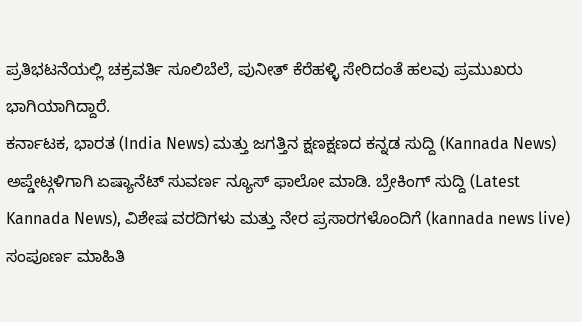ಪ್ರತಿಭಟನೆಯಲ್ಲಿ ಚಕ್ರವರ್ತಿ ಸೂಲಿಬೆಲೆ, ಪುನೀತ್ ಕೆರೆಹಳ್ಳಿ ಸೇರಿದಂತೆ ಹಲವು ಪ್ರಮುಖರು ಭಾಗಿಯಾಗಿದ್ದಾರೆ.
ಕರ್ನಾಟಕ, ಭಾರತ (India News) ಮತ್ತು ಜಗತ್ತಿನ ಕ್ಷಣಕ್ಷಣದ ಕನ್ನಡ ಸುದ್ದಿ (Kannada News) ಅಪ್ಡೇಟ್ಗಳಿಗಾಗಿ ಏಷ್ಯಾನೆಟ್ ಸುವರ್ಣ ನ್ಯೂಸ್ ಫಾಲೋ ಮಾಡಿ. ಬ್ರೇಕಿಂಗ್ ಸುದ್ದಿ (Latest Kannada News), ವಿಶೇಷ ವರದಿಗಳು ಮತ್ತು ನೇರ ಪ್ರಸಾರಗಳೊಂದಿಗೆ (kannada news live) ಸಂಪೂರ್ಣ ಮಾಹಿತಿ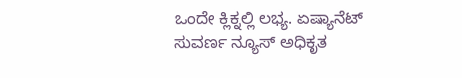ಒಂದೇ ಕ್ಲಿಕ್ನಲ್ಲಿ ಲಭ್ಯ. ಏಷ್ಯಾನೆಟ್ ಸುವರ್ಣ ನ್ಯೂಸ್ ಅಧಿಕೃತ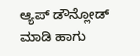ಆ್ಯಪ್ ಡೌನ್ಲೋಡ್ ಮಾಡಿ ಹಾಗು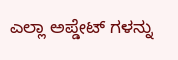ಎಲ್ಲಾ ಅಪ್ಡೇಟ್ ಗಳನ್ನು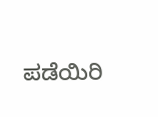ಪಡೆಯಿರಿ